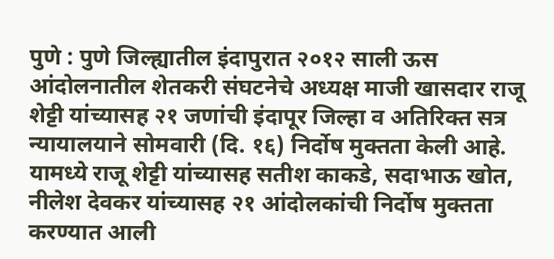पुणे : पुणे जिल्ह्यातील इंदापुरात २०१२ साली ऊस आंदोलनातील शेतकरी संघटनेचे अध्यक्ष माजी खासदार राजू शेट्टी यांच्यासह २१ जणांची इंदापूर जिल्हा व अतिरिक्त सत्र न्यायालयाने सोमवारी (दि. १६) निर्दोष मुक्तता केली आहे. यामध्ये राजू शेट्टी यांच्यासह सतीश काकडे, सदाभाऊ खोत, नीलेश देवकर यांच्यासह २१ आंदोलकांची निर्दोष मुक्तता करण्यात आली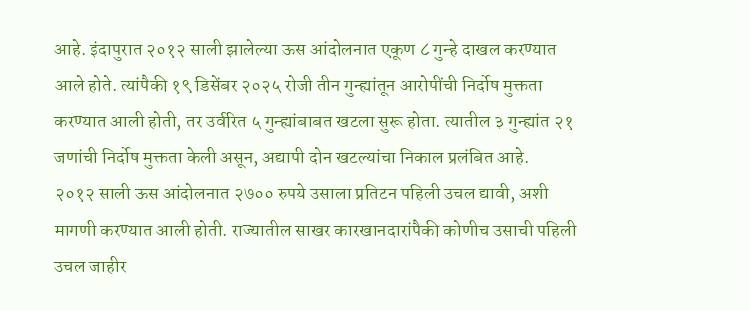आहे. इंदापुरात २०१२ साली झालेल्या ऊस आंदोलनात एकूण ८ गुन्हे दाखल करण्यात आले होते. त्यांपैकी १९ डिसेंबर २०२५ रोजी तीन गुन्ह्यांतून आरोपींची निर्दोष मुक्तता करण्यात आली होती, तर उर्वरित ५ गुन्ह्यांबाबत खटला सुरू होता. त्यातील ३ गुन्ह्यांत २१ जणांची निर्दोष मुक्तता केली असून, अद्यापी दोन खटल्यांचा निकाल प्रलंबित आहे.
२०१२ साली ऊस आंदोलनात २७०० रुपये उसाला प्रतिटन पहिली उचल द्यावी, अशी मागणी करण्यात आली होती. राज्यातील साखर कारखानदारांपैकी कोणीच उसाची पहिली उचल जाहीर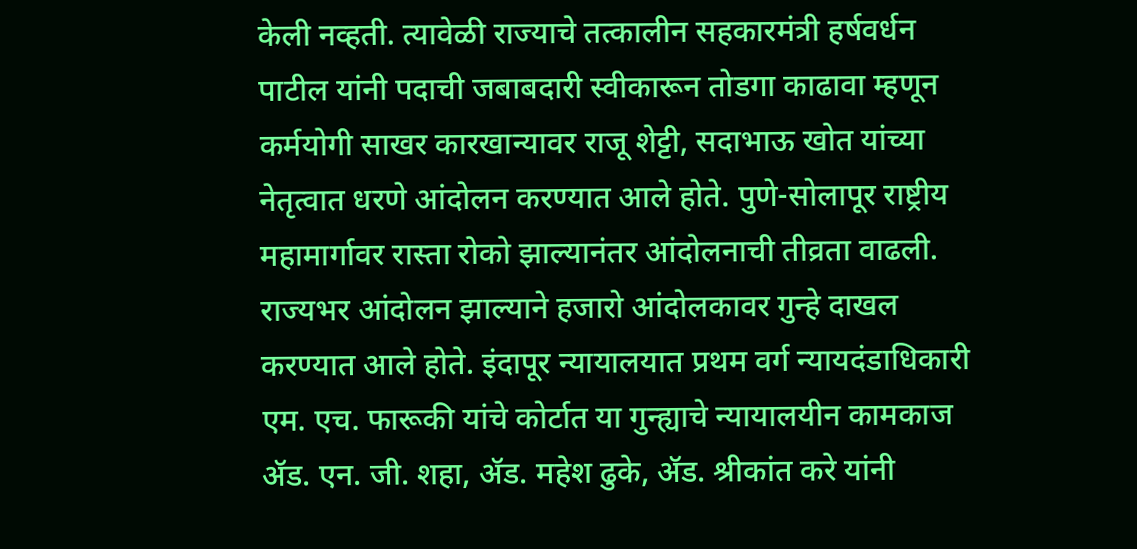केली नव्हती. त्यावेळी राज्याचे तत्कालीन सहकारमंत्री हर्षवर्धन पाटील यांनी पदाची जबाबदारी स्वीकारून तोडगा काढावा म्हणून कर्मयोगी साखर कारखान्यावर राजू शेट्टी, सदाभाऊ खोत यांच्या नेतृत्वात धरणे आंदोलन करण्यात आले होते. पुणे-सोलापूर राष्ट्रीय महामार्गावर रास्ता रोको झाल्यानंतर आंदोलनाची तीव्रता वाढली. राज्यभर आंदोलन झाल्याने हजारो आंदोलकावर गुन्हे दाखल करण्यात आले होते. इंदापूर न्यायालयात प्रथम वर्ग न्यायदंडाधिकारी एम. एच. फारूकी यांचे कोर्टात या गुन्ह्याचे न्यायालयीन कामकाज ॲड. एन. जी. शहा, ॲड. महेश ढुके, ॲड. श्रीकांत करे यांनी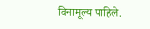विनामूल्य पाहिले.